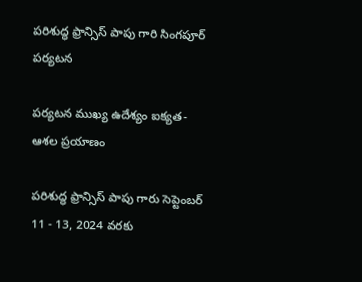పరిశుద్ధ ఫ్రాన్సిస్ పాపు గారి సింగపూర్ పర్యటన

పర్యటన ముఖ్య ఉదేశ్యం ఐక్యత-ఆశల ప్రయాణం

పరిశుద్ధ ఫ్రాన్సిస్ పాపు గారు సెప్టెంబర్ 11 - 13, 2024 వరకు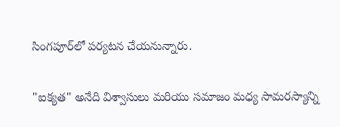సింగపూర్‌లో పర్యటన చేయనున్నారు.

"ఐక్యత" అనేది విశ్వాసులు మరియు సమాజం మధ్య సామరస్యాన్ని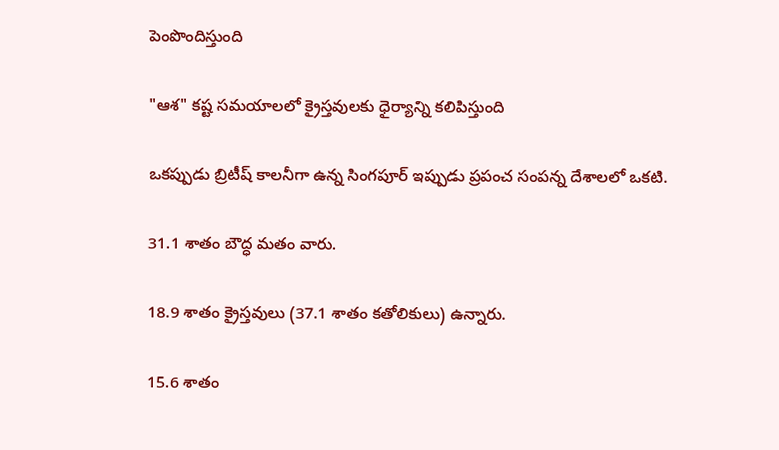పెంపొందిస్తుంది

"ఆశ" కష్ట సమయాలలో క్రైస్తవులకు ధైర్యాన్ని కలిపిస్తుంది

ఒకప్పుడు బ్రిటీష్ కాలనీగా ఉన్న సింగపూర్ ఇప్పుడు ప్రపంచ సంపన్న దేశాలలో ఒకటి.

31.1 శాతం బౌద్ధ మతం వారు.

18.9 శాతం క్రైస్తవులు (37.1 శాతం కతోలికులు) ఉన్నారు.

15.6 శాతం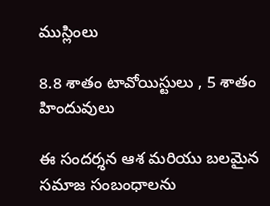ముస్లింలు

8.8 శాతం టావోయిస్టులు , 5 శాతం హిందువులు

ఈ సందర్శన ఆశ మరియు బలమైన సమాజ సంబంధాలను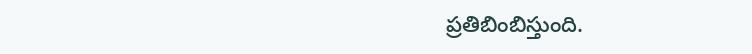ప్రతిబింబిస్తుంది.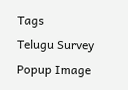Tags
Telugu Survey Popup Image